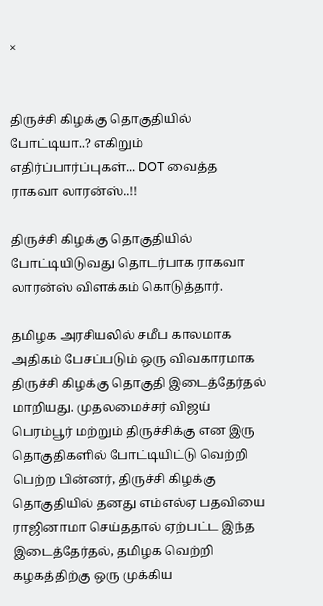×


திருச்சி கிழக்கு தொகுதியில் போட்டியா..? எகிறும் எதிர்ப்பார்ப்புகள்... DOT வைத்த ராகவா லாரன்ஸ்..!!

திருச்சி கிழக்கு தொகுதியில் போட்டியிடுவது தொடர்பாக ராகவா லாரன்ஸ் விளக்கம் கொடுத்தார்.

தமிழக அரசியலில் சமீப காலமாக அதிகம் பேசப்படும் ஒரு விவகாரமாக திருச்சி கிழக்கு தொகுதி இடைத்தேர்தல் மாறியது. முதலமைச்சர் விஜய் பெரம்பூர் மற்றும் திருச்சிக்கு என இரு தொகுதிகளில் போட்டியிட்டு வெற்றி பெற்ற பின்னர், திருச்சி கிழக்கு தொகுதியில் தனது எம்எல்ஏ பதவியை ராஜினாமா செய்ததால் ஏற்பட்ட இந்த இடைத்தேர்தல், தமிழக வெற்றி கழகத்திற்கு ஒரு முக்கிய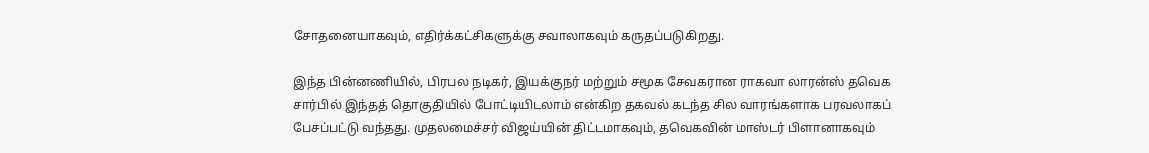சோதனையாகவும், எதிர்க்கட்சிகளுக்கு சவாலாகவும் கருதப்படுகிறது.

இந்த பின்னணியில், பிரபல நடிகர், இயக்குநர் மற்றும் சமூக சேவகரான ராகவா லாரன்ஸ் தவெக சார்பில் இந்தத் தொகுதியில் போட்டியிடலாம் என்கிற தகவல் கடந்த சில வாரங்களாக பரவலாகப் பேசப்பட்டு வந்தது. முதலமைச்சர் விஜய்யின் திட்டமாகவும், தவெகவின் மாஸ்டர் பிளானாகவும்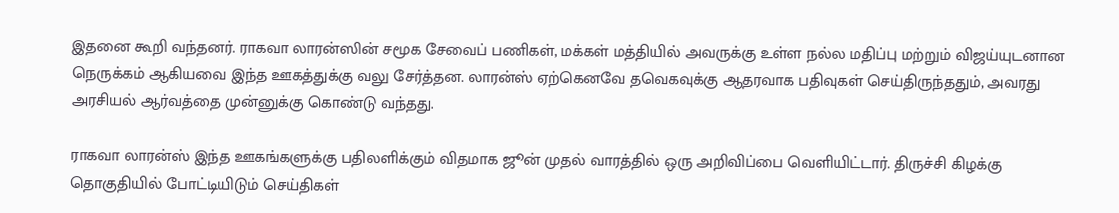இதனை கூறி வந்தனர். ராகவா லாரன்ஸின் சமூக சேவைப் பணிகள், மக்கள் மத்தியில் அவருக்கு உள்ள நல்ல மதிப்பு மற்றும் விஜய்யுடனான நெருக்கம் ஆகியவை இந்த ஊகத்துக்கு வலு சேர்த்தன. லாரன்ஸ் ஏற்கெனவே தவெகவுக்கு ஆதரவாக பதிவுகள் செய்திருந்ததும், அவரது அரசியல் ஆர்வத்தை முன்னுக்கு கொண்டு வந்தது.

ராகவா லாரன்ஸ் இந்த ஊகங்களுக்கு பதிலளிக்கும் விதமாக ஜூன் முதல் வாரத்தில் ஒரு அறிவிப்பை வெளியிட்டார். திருச்சி கிழக்கு தொகுதியில் போட்டியிடும் செய்திகள்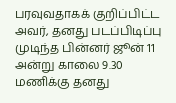பரவுவதாகக் குறிப்பிட்ட அவர், தனது படப்பிடிப்பு முடிந்த பின்னர் ஜூன் 11 அன்று காலை 9.30 மணிக்கு தனது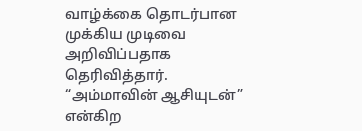வாழ்க்கை தொடர்பான முக்கிய முடிவை அறிவிப்பதாக தெரிவித்தார். “அம்மாவின் ஆசியுடன்” என்கிற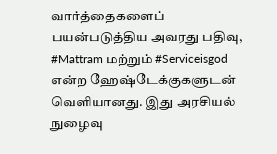வார்த்தைகளைப் பயன்படுத்திய அவரது பதிவு, #Mattram மற்றும் #Serviceisgod என்ற ஹேஷ்டேக்குகளுடன் வெளியானது. இது அரசியல் நுழைவு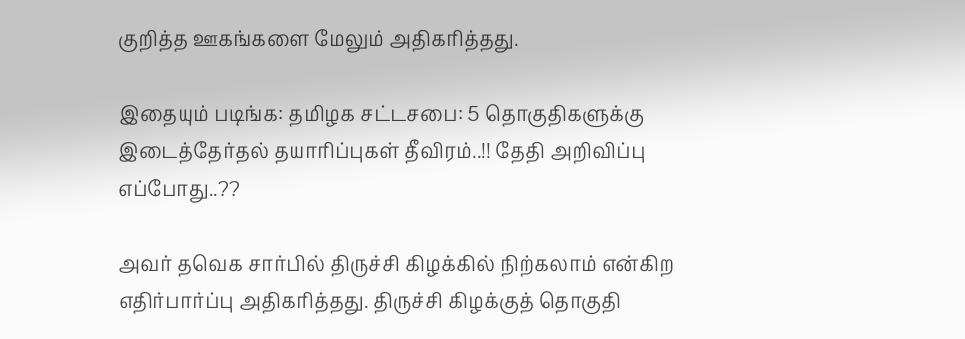குறித்த ஊகங்களை மேலும் அதிகரித்தது.

இதையும் படிங்க: தமிழக சட்டசபை: 5 தொகுதிகளுக்கு இடைத்தேர்தல் தயாரிப்புகள் தீவிரம்..!! தேதி அறிவிப்பு எப்போது..??

அவர் தவெக சார்பில் திருச்சி கிழக்கில் நிற்கலாம் என்கிற எதிர்பார்ப்பு அதிகரித்தது. திருச்சி கிழக்குத் தொகுதி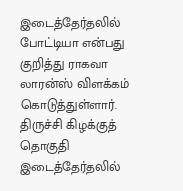இடைத்தேர்தலில் போட்டியா என்பது குறித்து ராகவா லாரன்ஸ் விளக்கம் கொடுத்துள்ளார். திருச்சி கிழக்குத் தொகுதி இடைத்தேர்தலில்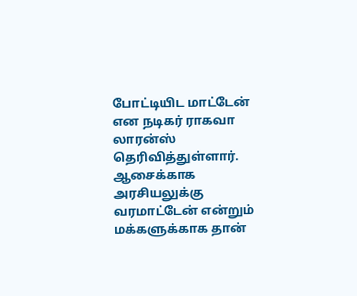போட்டியிட மாட்டேன் என நடிகர் ராகவா லாரன்ஸ் தெரிவித்துள்ளார். ஆசைக்காக அரசியலுக்கு வரமாட்டேன் என்றும் மக்களுக்காக தான்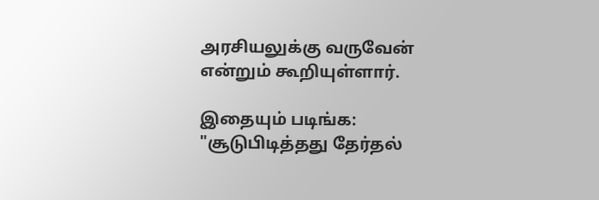அரசியலுக்கு வருவேன் என்றும் கூறியுள்ளார்.

இதையும் படிங்க: "சூடுபிடித்தது தேர்தல்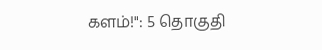களம்!": 5 தொகுதி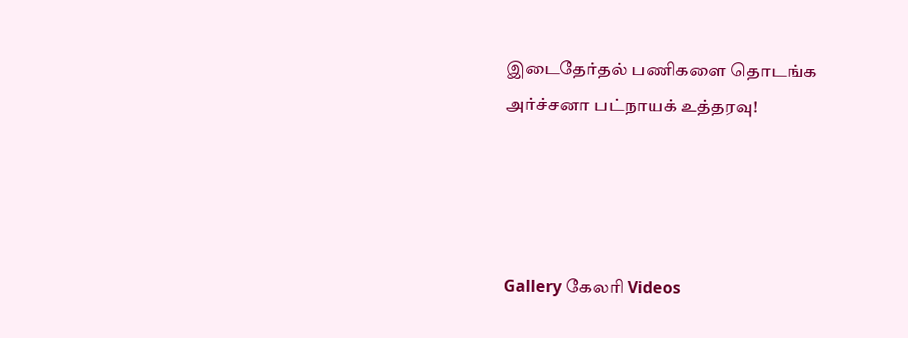இடைதேர்தல் பணிகளை தொடங்க அர்ச்சனா பட்நாயக் உத்தரவு!




Gallery கேலரி Videos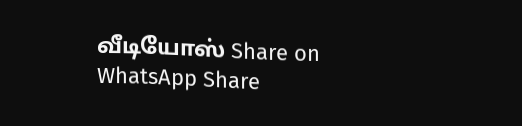வீடியோஸ் Share on WhatsApp Share